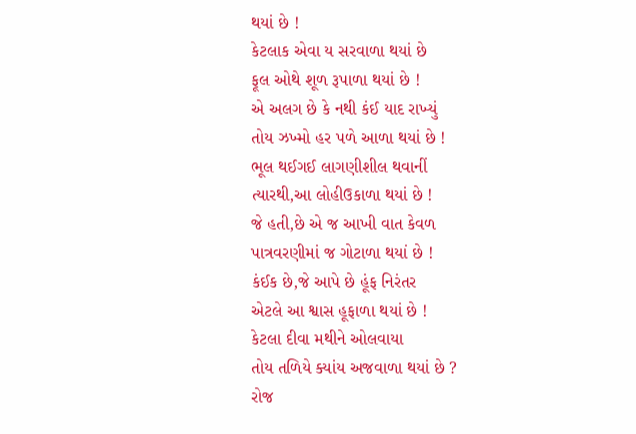થયાં છે !
કેટલાક એવા ય સરવાળા થયાં છે
ફૂલ ઓથે શૂળ રૂપાળા થયાં છે !
એ અલગ છે કે નથી કંઈ યાદ રાખ્યું
તોય ઝખ્મો હર પળે આળા થયાં છે !
ભૂલ થઈગઈ લાગણીશીલ થવાનીં
ત્યારથી,આ લોહીઉકાળા થયાં છે !
જે હતી,છે એ જ આખી વાત કેવળ
પાત્રવરણીમાં જ ગોટાળા થયાં છે !
કંઈક છે,જે આપે છે હૂંફ નિરંતર
એટલે આ શ્વાસ હૂફાળા થયાં છે !
કેટલા દીવા મથીને ઓલવાયા
તોય તળિયે ક્યાંય અજવાળા થયાં છે ?
રોજ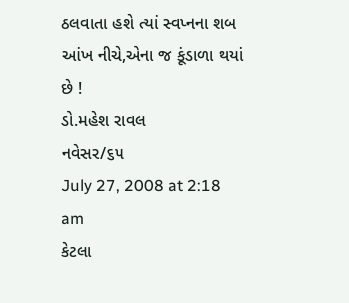ઠલવાતા હશે ત્યાં સ્વપ્નના શબ
આંખ નીચે,એના જ કૂંડાળા થયાં છે !
ડો.મહેશ રાવલ
નવેસર/૬૫
July 27, 2008 at 2:18 am
કેટલા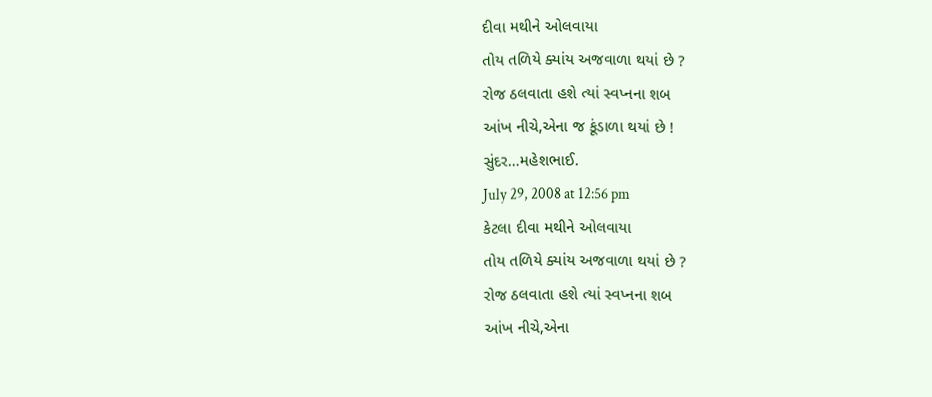દીવા મથીને ઓલવાયા
તોય તળિયે ક્યાંય અજવાળા થયાં છે ?
રોજ ઠલવાતા હશે ત્યાં સ્વપ્નના શબ
આંખ નીચે,એના જ કૂંડાળા થયાં છે !
સુંદર…મહેશભાઈ.
July 29, 2008 at 12:56 pm
કેટલા દીવા મથીને ઓલવાયા
તોય તળિયે ક્યાંય અજવાળા થયાં છે ?
રોજ ઠલવાતા હશે ત્યાં સ્વપ્નના શબ
આંખ નીચે,એના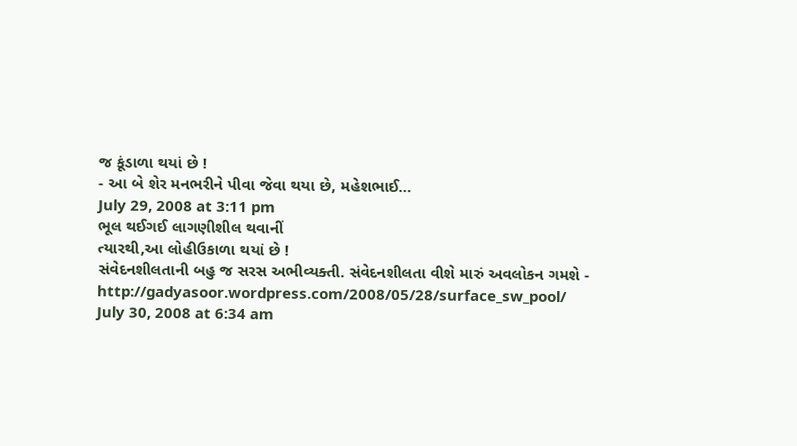જ કૂંડાળા થયાં છે !
- આ બે શેર મનભરીને પીવા જેવા થયા છે, મહેશભાઈ…
July 29, 2008 at 3:11 pm
ભૂલ થઈગઈ લાગણીશીલ થવાનીં
ત્યારથી,આ લોહીઉકાળા થયાં છે !
સંવેદનશીલતાની બહુ જ સરસ અભીવ્યક્તી. સંવેદનશીલતા વીશે મારું અવલોકન ગમશે -
http://gadyasoor.wordpress.com/2008/05/28/surface_sw_pool/
July 30, 2008 at 6:34 am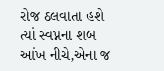રોજ ઠલવાતા હશે ત્યાં સ્વપ્નના શબ
આંખ નીચે,એના જ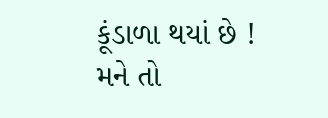કૂંડાળા થયાં છે !
મને તો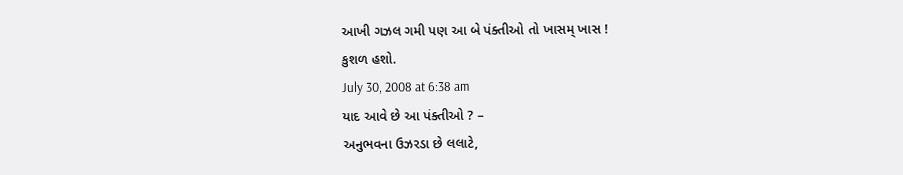આખી ગઝલ ગમી પણ આ બે પંક્તીઓ તો ખાસમ્ ખાસ !
કુશળ હશો.
July 30, 2008 at 6:38 am
યાદ આવે છે આ પંક્તીઓ ? –
અનુભવના ઉઝરડા છે લલાટે,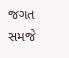જગત સમજે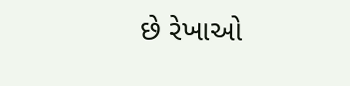છે રેખાઓ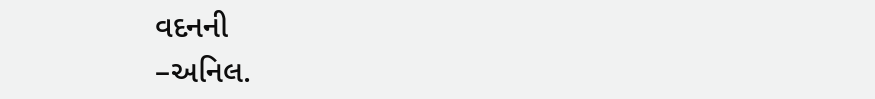વદનની
–અનિલ.